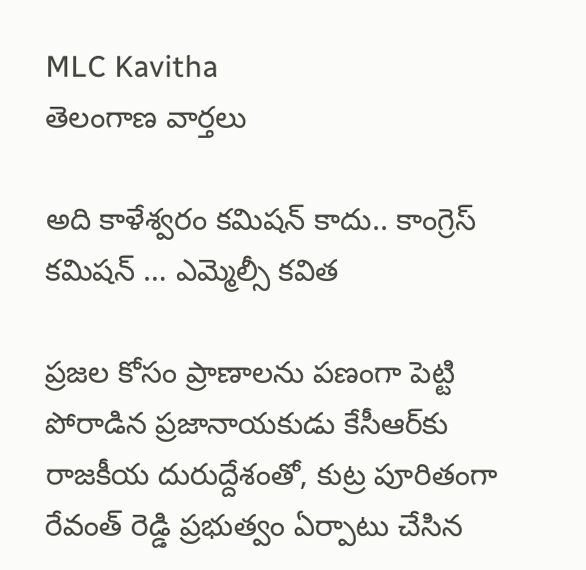MLC Kavitha
తెలంగాణ వార్తలు

అది కాళేశ్వరం క‌మిష‌న్ కాదు.. కాంగ్రెస్ క‌మిష‌న్ … ఎమ్మెల్సీ క‌విత‌

ప్రజల కోసం ప్రాణాలను పణంగా పెట్టి పోరాడిన‌ ప్రజానాయకుడు కేసీఆర్‌కు రాజ‌కీయ దురుద్దేశంతో, కుట్ర పూరితంగా రేవంత్ రెడ్డి ప్రభుత్వం ఏర్పాటు చేసిన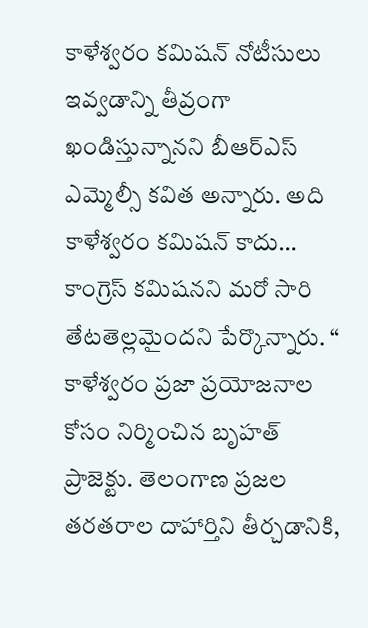కాళేశ్వరం క‌మిష‌న్ నోటీసులు ఇవ్వడాన్ని తీవ్రంగా ఖండిస్తున్నానని బీఆర్ఎస్ ఎమ్మెల్సీ క‌విత అన్నారు. అది కాళేశ్వరం క‌మిష‌న్ కాదు… కాంగ్రెస్ క‌మిష‌నని మ‌రో సారి తేట‌తెల్లమైందని పేర్కొన్నారు. “ కాళేశ్వరం ప్రజా ప్రయోజ‌నాల‌ కోసం నిర్మించిన‌ బృహత్ ప్రాజెక్టు. తెలంగాణ ప్రజల తరతరాల దాహార్తిని తీర్చడానికి,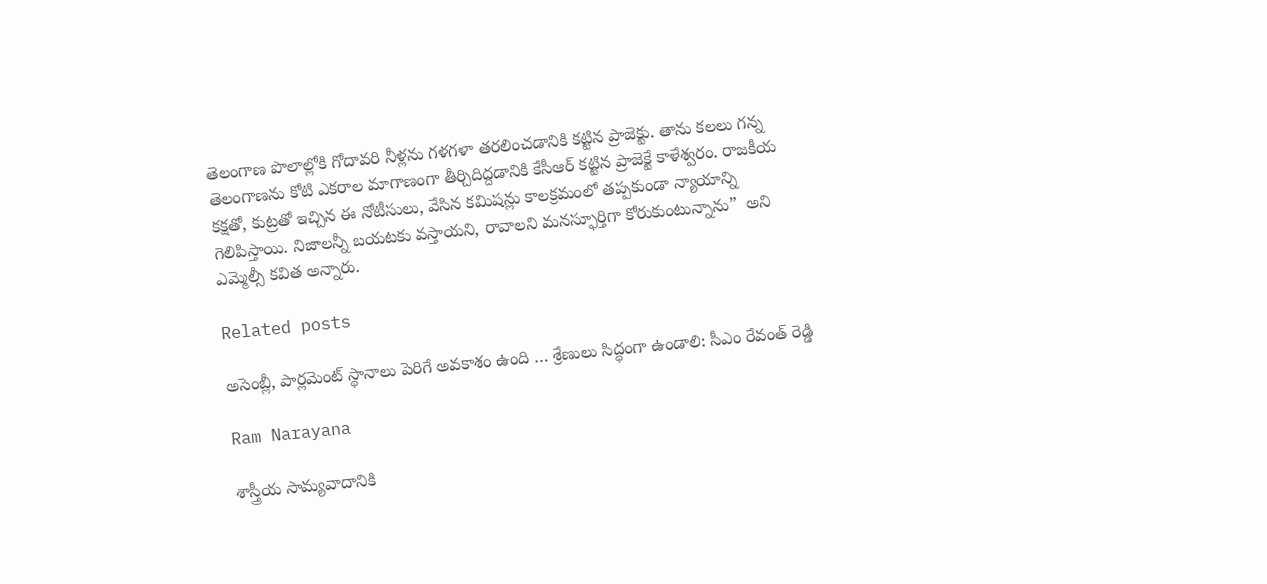తెలంగాణ పొలాల్లోకి గోదావరి నీళ్లను గళగళా తరలించడానికి కట్టిన ప్రాజెక్టు. తాను కలలు గన్న తెలంగాణను కోటి ఎకరాల మాగాణంగా తీర్చిదిద్దడానికి కేసీఆర్ కట్టిన ప్రాజెక్టే కాళేశ్వరం. రాజకీయ కక్షతో, కుట్రతో ఇచ్చిన ఈ నోటీసులు, వేసిన కమిషన్లు కాలక్రమంలో తప్పకుండా న్యాయాన్ని గెలిపిస్తాయి. నిజాలన్నీ బయటకు వస్తాయని, రావాలని మనస్ఫూర్తిగా కోరుకుంటున్నాను”  అని ఎమ్మెల్సీ క‌విత అన్నారు.

Related posts

అసెంబ్లీ, పార్లమెంట్ స్థానాలు పెరిగే అవకాశం ఉంది … శ్రేణులు సిద్ధంగా ఉండాలి: సీఎం రేవంత్ రెడ్డి

Ram Narayana

శాస్త్రీయ సామ్యవాదానికి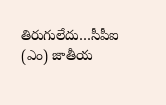తిరుగులేదు…సీపీఐ (ఎం) జాతీయ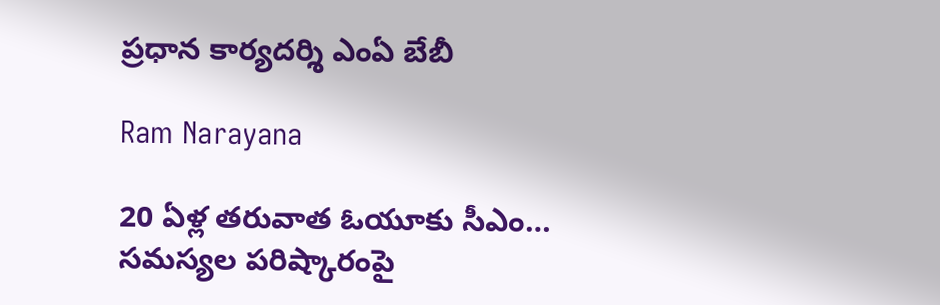ప్రధాన కార్యదర్శి ఎంఏ బేబీ

Ram Narayana

20 ఏళ్ల తరువాత ఓయూకు సీఎం… సమస్యల పరిష్కారంపై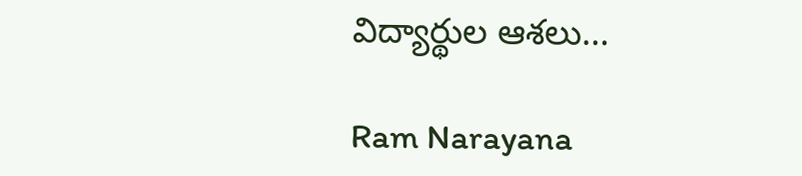విద్యార్థుల ఆశలు…

Ram Narayana